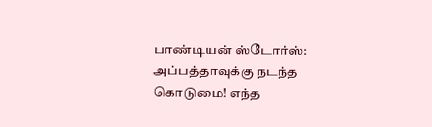பாண்டியன் ஸ்டோர்ஸ்: அப்பத்தாவுக்கு நடந்த கொடுமை! எந்த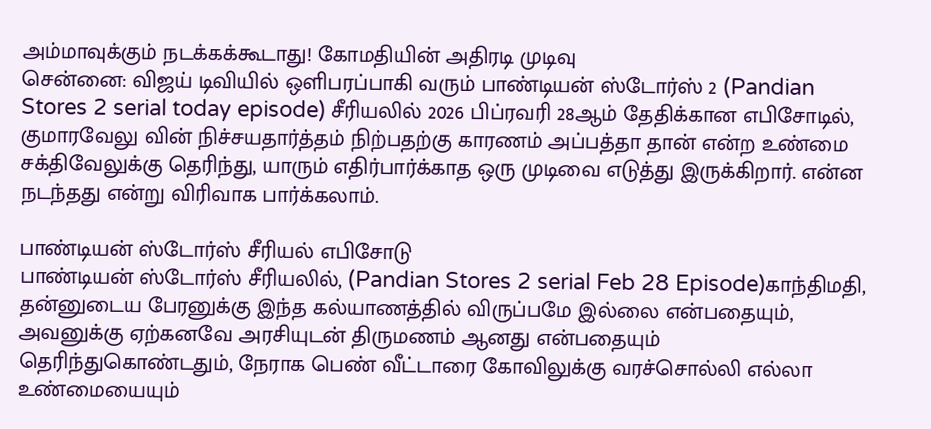அம்மாவுக்கும் நடக்கக்கூடாது! கோமதியின் அதிரடி முடிவு
சென்னை: விஜய் டிவியில் ஒளிபரப்பாகி வரும் பாண்டியன் ஸ்டோர்ஸ் 2 (Pandian Stores 2 serial today episode) சீரியலில் 2026 பிப்ரவரி 28ஆம் தேதிக்கான எபிசோடில், குமாரவேலு வின் நிச்சயதார்த்தம் நிற்பதற்கு காரணம் அப்பத்தா தான் என்ற உண்மை சக்திவேலுக்கு தெரிந்து, யாரும் எதிர்பார்க்காத ஒரு முடிவை எடுத்து இருக்கிறார். என்ன நடந்தது என்று விரிவாக பார்க்கலாம்.

பாண்டியன் ஸ்டோர்ஸ் சீரியல் எபிசோடு
பாண்டியன் ஸ்டோர்ஸ் சீரியலில், (Pandian Stores 2 serial Feb 28 Episode)காந்திமதி, தன்னுடைய பேரனுக்கு இந்த கல்யாணத்தில் விருப்பமே இல்லை என்பதையும், அவனுக்கு ஏற்கனவே அரசியுடன் திருமணம் ஆனது என்பதையும் தெரிந்துகொண்டதும், நேராக பெண் வீட்டாரை கோவிலுக்கு வரச்சொல்லி எல்லா உண்மையையும்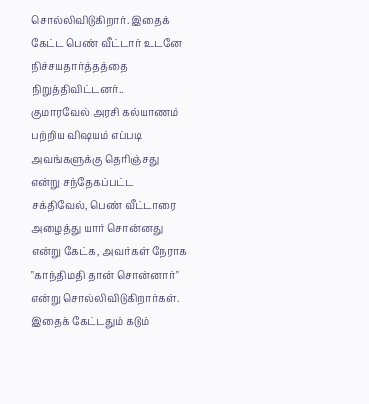சொல்லிவிடுகிறார். இதைக் கேட்ட பெண் வீட்டார் உடனே நிச்சயதார்த்தத்தை நிறுத்திவிட்டனர்..
குமாரவேல் அரசி கல்யாணம் பற்றிய விஷயம் எப்படி அவங்களுக்கு தெரிஞ்சது என்று சந்தேகப்பட்ட சக்திவேல், பெண் வீட்டாரை அழைத்து யார் சொன்னது என்று கேட்க, அவர்கள் நேராக "காந்திமதி தான் சொன்னார்" என்று சொல்லிவிடுகிறார்கள். இதைக் கேட்டதும் கடும்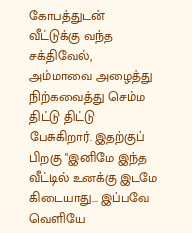கோபத்துடன் வீட்டுக்கு வந்த சக்திவேல், அம்மாவை அழைத்து நிற்கவைத்து செம்ம திட்டு திட்டு பேசுகிறார். இதற்குப் பிறகு "இனிமே இந்த வீட்டில் உனக்கு இடமே கிடையாது... இப்பவே வெளியே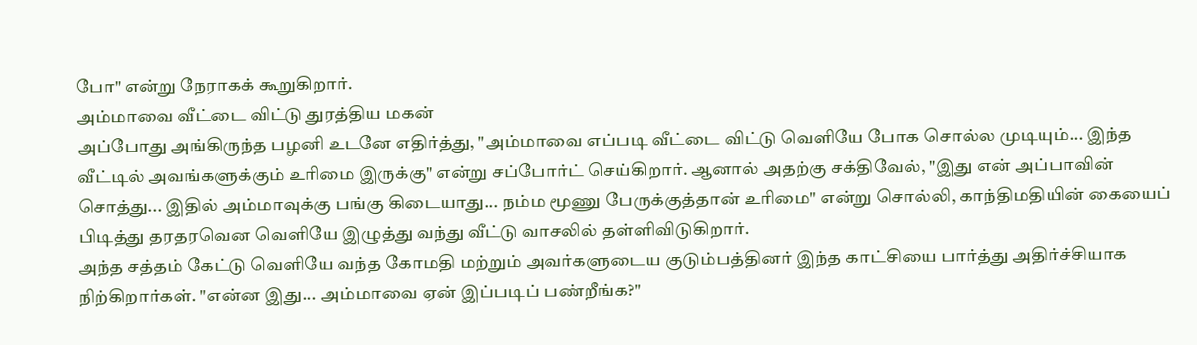போ" என்று நேராகக் கூறுகிறார்.
அம்மாவை வீட்டை விட்டு துரத்திய மகன்
அப்போது அங்கிருந்த பழனி உடனே எதிர்த்து, "அம்மாவை எப்படி வீட்டை விட்டு வெளியே போக சொல்ல முடியும்... இந்த வீட்டில் அவங்களுக்கும் உரிமை இருக்கு" என்று சப்போர்ட் செய்கிறார். ஆனால் அதற்கு சக்திவேல், "இது என் அப்பாவின் சொத்து... இதில் அம்மாவுக்கு பங்கு கிடையாது... நம்ம மூணு பேருக்குத்தான் உரிமை" என்று சொல்லி, காந்திமதியின் கையைப் பிடித்து தரதரவென வெளியே இழுத்து வந்து வீட்டு வாசலில் தள்ளிவிடுகிறார்.
அந்த சத்தம் கேட்டு வெளியே வந்த கோமதி மற்றும் அவர்களுடைய குடும்பத்தினர் இந்த காட்சியை பார்த்து அதிர்ச்சியாக நிற்கிறார்கள். "என்ன இது... அம்மாவை ஏன் இப்படிப் பண்றீங்க?"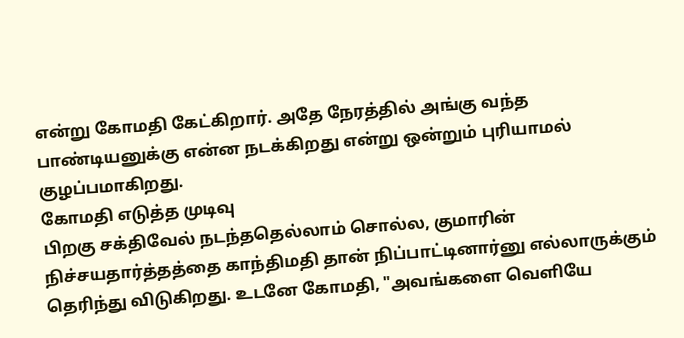என்று கோமதி கேட்கிறார். அதே நேரத்தில் அங்கு வந்த பாண்டியனுக்கு என்ன நடக்கிறது என்று ஒன்றும் புரியாமல் குழப்பமாகிறது.
கோமதி எடுத்த முடிவு
பிறகு சக்திவேல் நடந்ததெல்லாம் சொல்ல, குமாரின் நிச்சயதார்த்தத்தை காந்திமதி தான் நிப்பாட்டினார்னு எல்லாருக்கும் தெரிந்து விடுகிறது. உடனே கோமதி, "அவங்களை வெளியே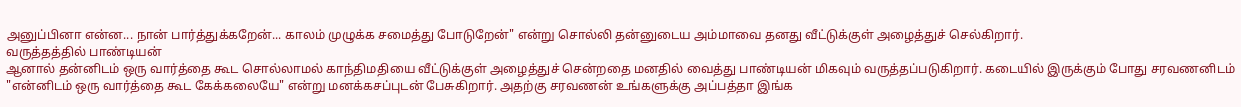அனுப்பினா என்ன... நான் பார்த்துக்கறேன்... காலம் முழுக்க சமைத்து போடுறேன்" என்று சொல்லி தன்னுடைய அம்மாவை தனது வீட்டுக்குள் அழைத்துச் செல்கிறார்.
வருத்தத்தில் பாண்டியன்
ஆனால் தன்னிடம் ஒரு வார்த்தை கூட சொல்லாமல் காந்திமதியை வீட்டுக்குள் அழைத்துச் சென்றதை மனதில் வைத்து பாண்டியன் மிகவும் வருத்தப்படுகிறார். கடையில் இருக்கும் போது சரவணனிடம் "என்னிடம் ஒரு வார்த்தை கூட கேக்கலையே" என்று மனக்கசப்புடன் பேசுகிறார். அதற்கு சரவணன் உங்களுக்கு அப்பத்தா இங்க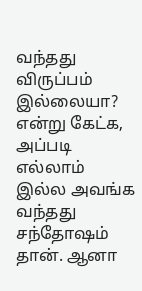வந்தது விருப்பம் இல்லையா? என்று கேட்க, அப்படி எல்லாம் இல்ல அவங்க வந்தது சந்தோஷம் தான். ஆனா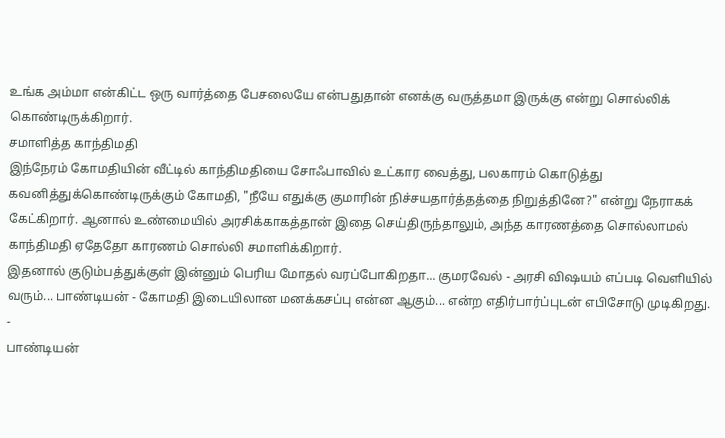உங்க அம்மா என்கிட்ட ஒரு வார்த்தை பேசலையே என்பதுதான் எனக்கு வருத்தமா இருக்கு என்று சொல்லிக் கொண்டிருக்கிறார்.
சமாளித்த காந்திமதி
இந்நேரம் கோமதியின் வீட்டில் காந்திமதியை சோஃபாவில் உட்கார வைத்து, பலகாரம் கொடுத்து கவனித்துக்கொண்டிருக்கும் கோமதி, "நீயே எதுக்கு குமாரின் நிச்சயதார்த்தத்தை நிறுத்தினே?" என்று நேராகக் கேட்கிறார். ஆனால் உண்மையில் அரசிக்காகத்தான் இதை செய்திருந்தாலும், அந்த காரணத்தை சொல்லாமல் காந்திமதி ஏதேதோ காரணம் சொல்லி சமாளிக்கிறார்.
இதனால் குடும்பத்துக்குள் இன்னும் பெரிய மோதல் வரப்போகிறதா... குமரவேல் - அரசி விஷயம் எப்படி வெளியில் வரும்... பாண்டியன் - கோமதி இடையிலான மனக்கசப்பு என்ன ஆகும்... என்ற எதிர்பார்ப்புடன் எபிசோடு முடிகிறது.
-
பாண்டியன்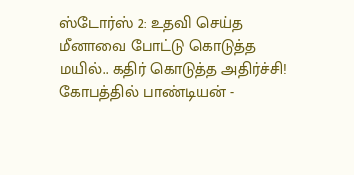ஸ்டோர்ஸ் 2: உதவி செய்த மீனாவை போட்டு கொடுத்த மயில்.. கதிர் கொடுத்த அதிர்ச்சி! கோபத்தில் பாண்டியன் -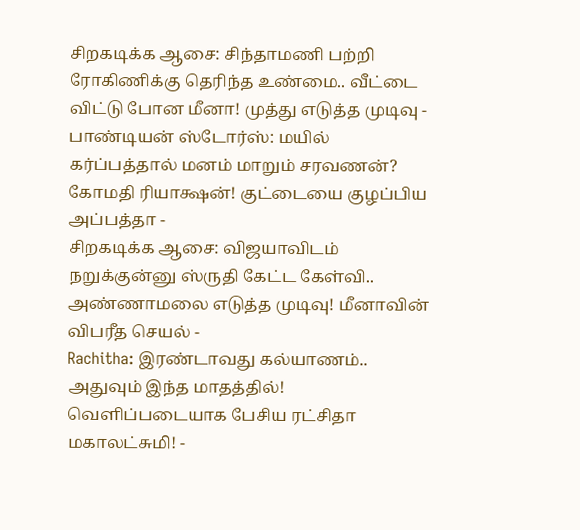சிறகடிக்க ஆசை: சிந்தாமணி பற்றி ரோகிணிக்கு தெரிந்த உண்மை.. வீட்டை விட்டு போன மீனா! முத்து எடுத்த முடிவு -
பாண்டியன் ஸ்டோர்ஸ்: மயில் கர்ப்பத்தால் மனம் மாறும் சரவணன்? கோமதி ரியாக்ஷன்! குட்டையை குழப்பிய அப்பத்தா -
சிறகடிக்க ஆசை: விஜயாவிடம் நறுக்குன்னு ஸ்ருதி கேட்ட கேள்வி.. அண்ணாமலை எடுத்த முடிவு! மீனாவின் விபரீத செயல் -
Rachitha: இரண்டாவது கல்யாணம்.. அதுவும் இந்த மாதத்தில்! வெளிப்படையாக பேசிய ரட்சிதா மகாலட்சுமி! -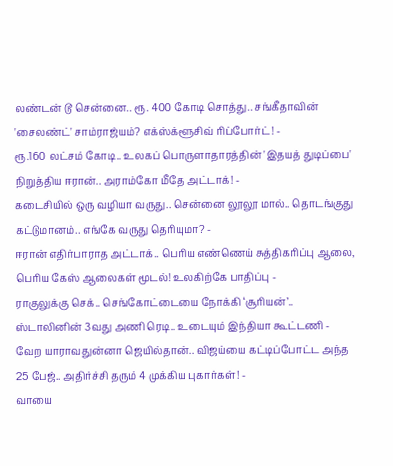லண்டன் டூ சென்னை.. ரூ. 400 கோடி சொத்து.. சங்கீதாவின் 'சைலண்ட்' சாம்ராஜ்யம்? எக்ஸ்க்ளூசிவ் ரிப்போர்ட்! -
ரூ.160 லட்சம் கோடி.. உலகப் பொருளாதாரத்தின் 'இதயத் துடிப்பை' நிறுத்திய ஈரான்.. அராம்கோ மீதே அட்டாக்! -
கடைசியில் ஒரு வழியா வருது.. சென்னை லூலூ மால்.. தொடங்குது கட்டுமானம்.. எங்கே வருது தெரியுமா? -
ஈரான் எதிர்பாராத அட்டாக்.. பெரிய எண்ணெய் சுத்திகரிப்பு ஆலை, பெரிய கேஸ் ஆலைகள் மூடல்! உலகிற்கே பாதிப்பு -
ராகுலுக்கு செக்.. செங்கோட்டையை நோக்கி ‘சூரியன்’.. ஸ்டாலினின் 3வது அணி ரெடி.. உடையும் இந்தியா கூட்டணி -
வேற யாராவதுன்னா ஜெயில்தான்.. விஜய்யை கட்டிப்போட்ட அந்த 25 பேஜ்.. அதிர்ச்சி தரும் 4 முக்கிய புகார்கள்! -
வாயை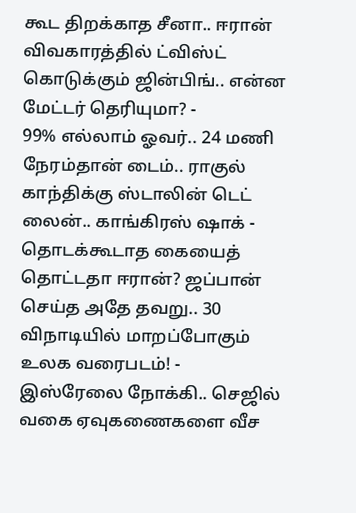கூட திறக்காத சீனா.. ஈரான் விவகாரத்தில் ட்விஸ்ட் கொடுக்கும் ஜின்பிங்.. என்ன மேட்டர் தெரியுமா? -
99% எல்லாம் ஓவர்.. 24 மணி நேரம்தான் டைம்.. ராகுல் காந்திக்கு ஸ்டாலின் டெட் லைன்.. காங்கிரஸ் ஷாக் -
தொடக்கூடாத கையைத் தொட்டதா ஈரான்? ஜப்பான் செய்த அதே தவறு.. 30 விநாடியில் மாறப்போகும் உலக வரைபடம்! -
இஸ்ரேலை நோக்கி.. செஜில் வகை ஏவுகணைகளை வீச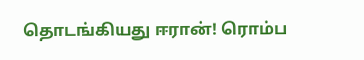தொடங்கியது ஈரான்! ரொம்ப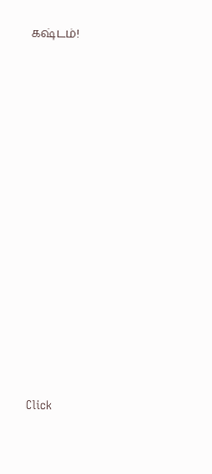கஷ்டம்!














Click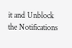it and Unblock the Notifications